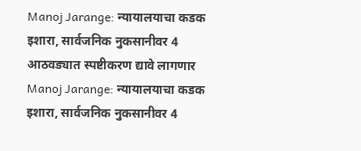Manoj Jarange: न्यायालयाचा कडक इशारा, सार्वजनिक नुकसानीवर 4 आठवड्यात स्पष्टीकरण द्यावे लागणार
Manoj Jarange: न्यायालयाचा कडक इशारा, सार्वजनिक नुकसानीवर 4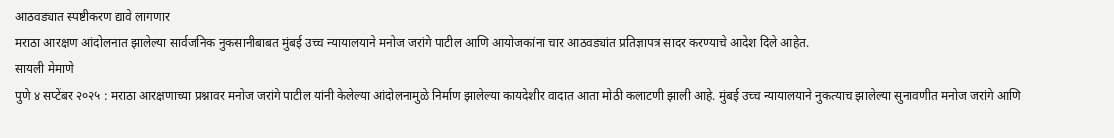आठवड्यात स्पष्टीकरण द्यावे लागणार
मराठा आरक्षण आंदोलनात झालेल्या सार्वजनिक नुकसानीबाबत मुंबई उच्च न्यायालयाने मनोज जरांगे पाटील आणि आयोजकांना चार आठवड्यांत प्रतिज्ञापत्र सादर करण्याचे आदेश दिले आहेत.
सायली मेमाणे
पुणे ४ सप्टेंबर २०२५ : मराठा आरक्षणाच्या प्रश्नावर मनोज जरांगे पाटील यांनी केलेल्या आंदोलनामुळे निर्माण झालेल्या कायदेशीर वादात आता मोठी कलाटणी झाली आहे. मुंबई उच्च न्यायालयाने नुकत्याच झालेल्या सुनावणीत मनोज जरांगे आणि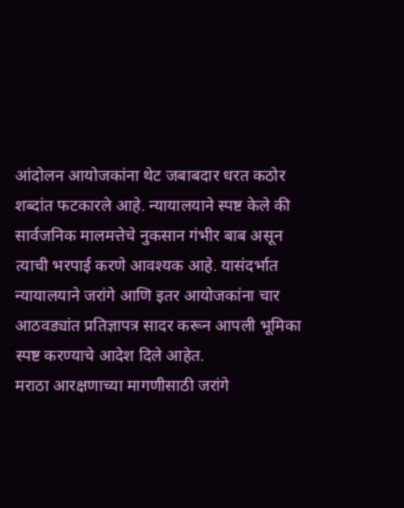आंदोलन आयोजकांना थेट जबाबदार धरत कठोर शब्दांत फटकारले आहे. न्यायालयाने स्पष्ट केले की सार्वजनिक मालमत्तेचे नुकसान गंभीर बाब असून त्याची भरपाई करणे आवश्यक आहे. यासंदर्भात न्यायालयाने जरांगे आणि इतर आयोजकांना चार आठवड्यांत प्रतिज्ञापत्र सादर करून आपली भूमिका स्पष्ट करण्याचे आदेश दिले आहेत.
मराठा आरक्षणाच्या मागणीसाठी जरांगे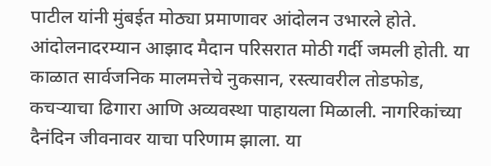पाटील यांनी मुंबईत मोठ्या प्रमाणावर आंदोलन उभारले होते. आंदोलनादरम्यान आझाद मैदान परिसरात मोठी गर्दी जमली होती. या काळात सार्वजनिक मालमत्तेचे नुकसान, रस्त्यावरील तोडफोड, कचऱ्याचा ढिगारा आणि अव्यवस्था पाहायला मिळाली. नागरिकांच्या दैनंदिन जीवनावर याचा परिणाम झाला. या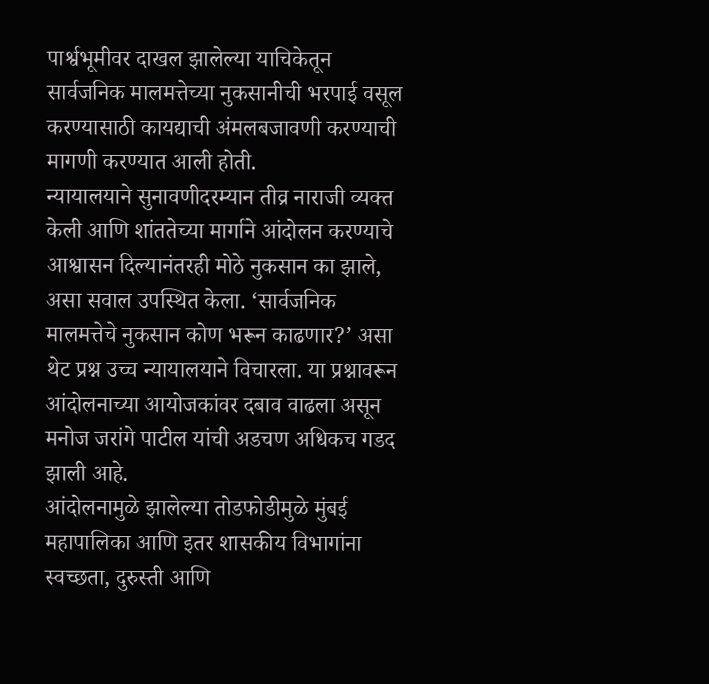पार्श्वभूमीवर दाखल झालेल्या याचिकेतून सार्वजनिक मालमत्तेच्या नुकसानीची भरपाई वसूल करण्यासाठी कायद्याची अंमलबजावणी करण्याची मागणी करण्यात आली होती.
न्यायालयाने सुनावणीदरम्यान तीव्र नाराजी व्यक्त केली आणि शांततेच्या मार्गाने आंदोलन करण्याचे आश्वासन दिल्यानंतरही मोठे नुकसान का झाले, असा सवाल उपस्थित केला. ‘सार्वजनिक मालमत्तेचे नुकसान कोण भरून काढणार?’ असा थेट प्रश्न उच्च न्यायालयाने विचारला. या प्रश्नावरून आंदोलनाच्या आयोजकांवर दबाव वाढला असून मनोज जरांगे पाटील यांची अडचण अधिकच गडद झाली आहे.
आंदोलनामुळे झालेल्या तोडफोडीमुळे मुंबई महापालिका आणि इतर शासकीय विभागांना स्वच्छता, दुरुस्ती आणि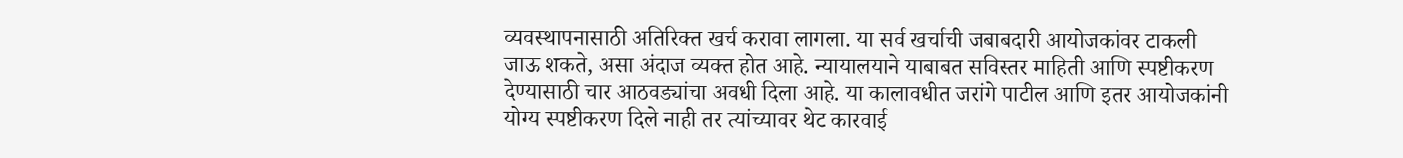व्यवस्थापनासाठी अतिरिक्त खर्च करावा लागला. या सर्व खर्चाची जबाबदारी आयोजकांवर टाकली जाऊ शकते, असा अंदाज व्यक्त होत आहे. न्यायालयाने याबाबत सविस्तर माहिती आणि स्पष्टीकरण देण्यासाठी चार आठवड्यांचा अवधी दिला आहे. या कालावधीत जरांगे पाटील आणि इतर आयोजकांनी योग्य स्पष्टीकरण दिले नाही तर त्यांच्यावर थेट कारवाई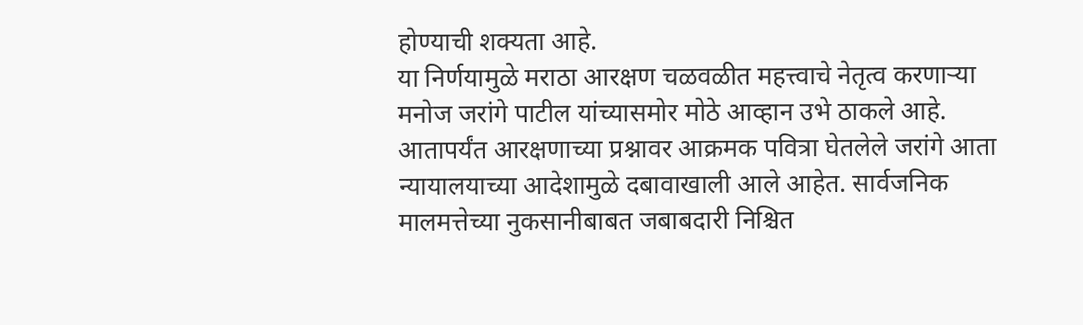होण्याची शक्यता आहे.
या निर्णयामुळे मराठा आरक्षण चळवळीत महत्त्वाचे नेतृत्व करणाऱ्या मनोज जरांगे पाटील यांच्यासमोर मोठे आव्हान उभे ठाकले आहे. आतापर्यंत आरक्षणाच्या प्रश्नावर आक्रमक पवित्रा घेतलेले जरांगे आता न्यायालयाच्या आदेशामुळे दबावाखाली आले आहेत. सार्वजनिक मालमत्तेच्या नुकसानीबाबत जबाबदारी निश्चित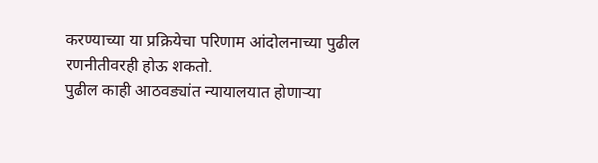करण्याच्या या प्रक्रियेचा परिणाम आंदोलनाच्या पुढील रणनीतीवरही होऊ शकतो.
पुढील काही आठवड्यांत न्यायालयात होणाऱ्या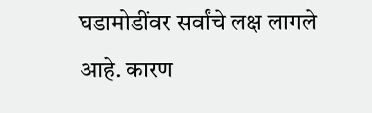घडामोडींवर सर्वांचे लक्ष लागले आहे. कारण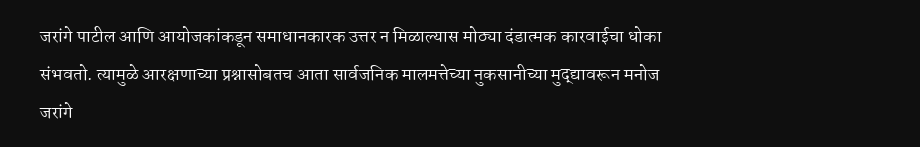जरांगे पाटील आणि आयोजकांकडून समाधानकारक उत्तर न मिळाल्यास मोठ्या दंडात्मक कारवाईचा धोका संभवतो. त्यामुळे आरक्षणाच्या प्रश्नासोबतच आता सार्वजनिक मालमत्तेच्या नुकसानीच्या मुद्द्यावरून मनोज जरांगे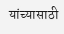यांच्यासाठी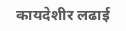कायदेशीर लढाई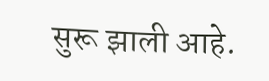सुरू झाली आहे.